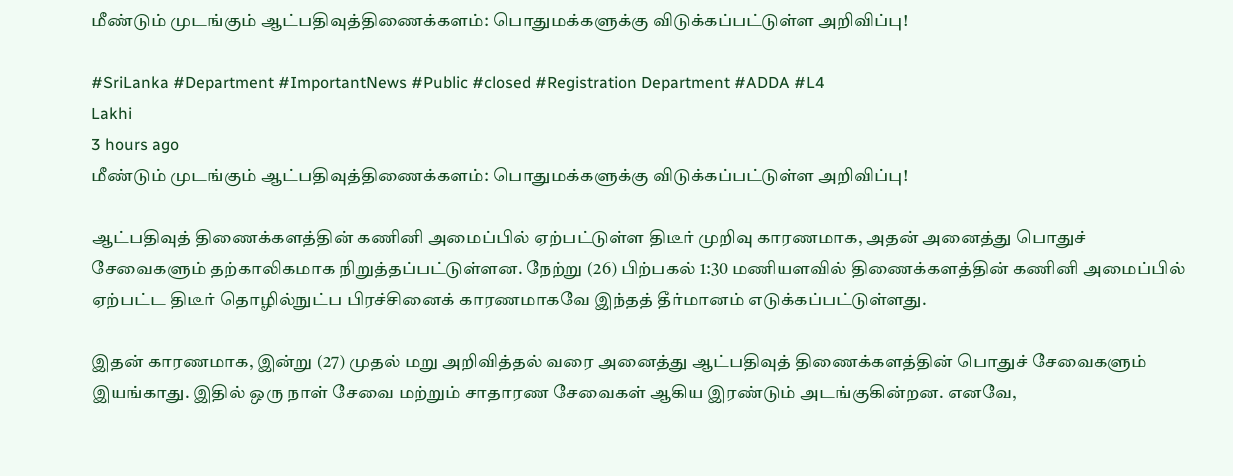மீண்டும் முடங்கும் ஆட்பதிவுத்திணைக்களம்: பொதுமக்களுக்கு விடுக்கப்பட்டுள்ள அறிவிப்பு!

#SriLanka #Department #ImportantNews #Public #closed #Registration Department #ADDA #L4
Lakhi
3 hours ago
மீண்டும் முடங்கும் ஆட்பதிவுத்திணைக்களம்: பொதுமக்களுக்கு விடுக்கப்பட்டுள்ள அறிவிப்பு!

ஆட்பதிவுத் திணைக்களத்தின் கணினி அமைப்பில் ஏற்பட்டுள்ள திடீர் முறிவு காரணமாக, அதன் அனைத்து பொதுச் சேவைகளும் தற்காலிகமாக நிறுத்தப்பட்டுள்ளன. நேற்று (26) பிற்பகல் 1:30 மணியளவில் திணைக்களத்தின் கணினி அமைப்பில் ஏற்பட்ட திடீர் தொழில்நுட்ப பிரச்சினைக் காரணமாகவே இந்தத் தீர்மானம் எடுக்கப்பட்டுள்ளது.

இதன் காரணமாக, இன்று (27) முதல் மறு அறிவித்தல் வரை அனைத்து ஆட்பதிவுத் திணைக்களத்தின் பொதுச் சேவைகளும் இயங்காது. இதில் ஒரு நாள் சேவை மற்றும் சாதாரண சேவைகள் ஆகிய இரண்டும் அடங்குகின்றன. எனவே,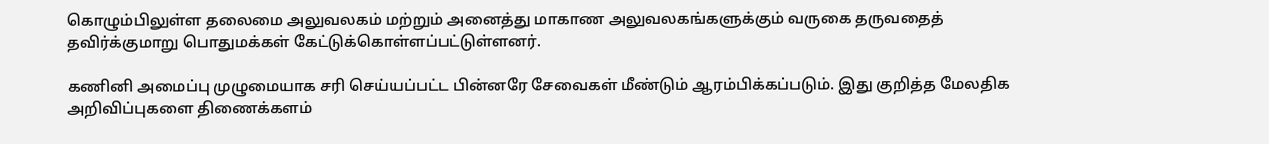கொழும்பிலுள்ள தலைமை அலுவலகம் மற்றும் அனைத்து மாகாண அலுவலகங்களுக்கும் வருகை தருவதைத் தவிர்க்குமாறு பொதுமக்கள் கேட்டுக்கொள்ளப்பட்டுள்ளனர்.

கணினி அமைப்பு முழுமையாக சரி செய்யப்பட்ட பின்னரே சேவைகள் மீண்டும் ஆரம்பிக்கப்படும். இது குறித்த மேலதிக அறிவிப்புகளை திணைக்களம்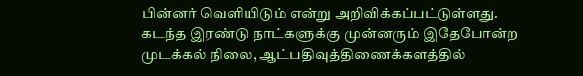பின்னர் வெளியிடும் என்று அறிவிக்கப்பட்டுள்ளது. கடந்த இரண்டு நாட்களுக்கு முன்னரும் இதேபோன்ற முடக்கல் நிலை, ஆட்பதிவுத்திணைக்களத்தில்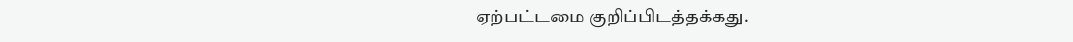ஏற்பட்டமை குறிப்பிடத்தக்கது.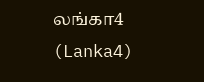லங்கா4 (Lanka4)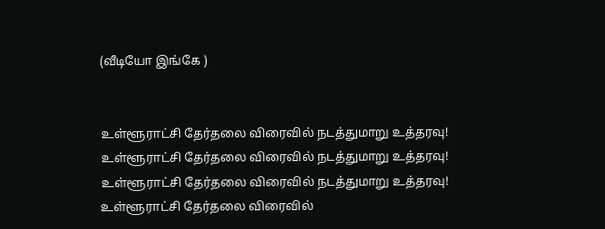(வீடியோ இங்கே )


உள்ளூராட்சி தேர்தலை விரைவில் நடத்துமாறு உத்தரவு!
உள்ளூராட்சி தேர்தலை விரைவில் நடத்துமாறு உத்தரவு!
உள்ளூராட்சி தேர்தலை விரைவில் நடத்துமாறு உத்தரவு!
உள்ளூராட்சி தேர்தலை விரைவில்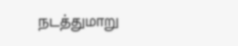நடத்துமாறு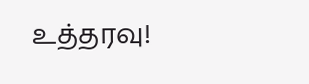உத்தரவு!